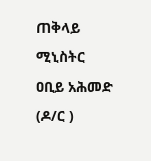ጠቅላይ ሚኒስትር ዐቢይ አሕመድ (ዶ/ር )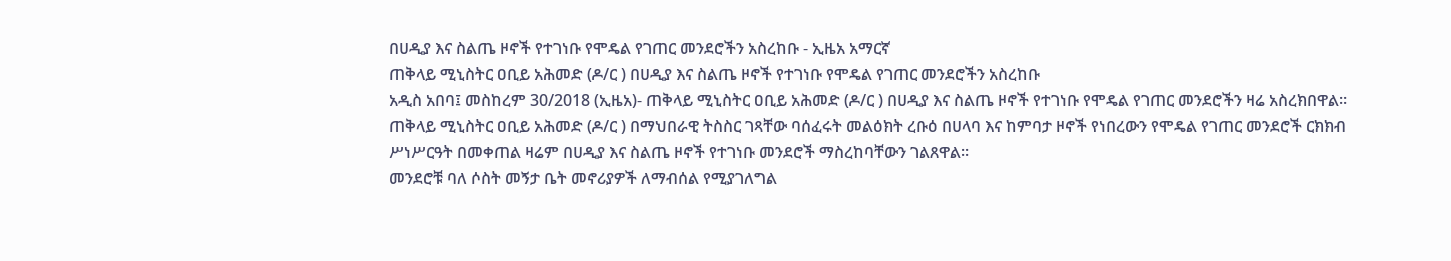በሀዲያ እና ስልጤ ዞኖች የተገነቡ የሞዴል የገጠር መንደሮችን አስረከቡ - ኢዜአ አማርኛ
ጠቅላይ ሚኒስትር ዐቢይ አሕመድ (ዶ/ር ) በሀዲያ እና ስልጤ ዞኖች የተገነቡ የሞዴል የገጠር መንደሮችን አስረከቡ
አዲስ አበባ፤ መስከረም 30/2018 (ኢዜአ)- ጠቅላይ ሚኒስትር ዐቢይ አሕመድ (ዶ/ር ) በሀዲያ እና ስልጤ ዞኖች የተገነቡ የሞዴል የገጠር መንደሮችን ዛሬ አስረክበዋል።
ጠቅላይ ሚኒስትር ዐቢይ አሕመድ (ዶ/ር ) በማህበራዊ ትስስር ገጻቸው ባሰፈሩት መልዕክት ረቡዕ በሀላባ እና ከምባታ ዞኖች የነበረውን የሞዴል የገጠር መንደሮች ርክክብ ሥነሥርዓት በመቀጠል ዛሬም በሀዲያ እና ስልጤ ዞኖች የተገነቡ መንደሮች ማስረከባቸውን ገልጸዋል።
መንደሮቹ ባለ ሶስት መኝታ ቤት መኖሪያዎች ለማብሰል የሚያገለግል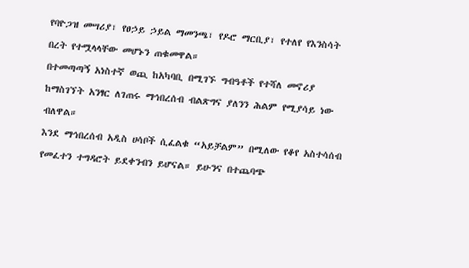የባዮጋዝ መሣሪያ፣ የፀኃይ ኃይል ማመንጫ፣ የዶሮ ማርቢያ፣ የተለየ የእንስሳት በረት የተሟላላቸው መሆኑን ጠቁመዋል።
በተመጣጣኝ አነስተኛ ወጪ ከአካባቢ በሚገኙ ግብዓቶች የተሻለ መኖሪያ ከማስገኘት አንፃር ለገጠሩ ማኅበረሰብ ብልጽግና ያለንን ሕልም የሚያሳይ ነው ብለዋል።
እንደ ማኅበረሰብ አዲስ ሀሳቦች ሲፈልቁ “አይቻልም” በሚለው የቆየ አስተሳሰብ የመፈተን ተግዳሮት ይደቀንብን ይሆናል። ይሁንና በተጨባጭ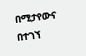በሚታየውና በተገኘ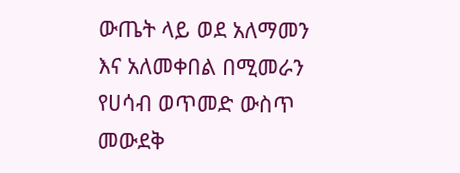ውጤት ላይ ወደ አለማመን እና አለመቀበል በሚመራን የሀሳብ ወጥመድ ውስጥ መውደቅ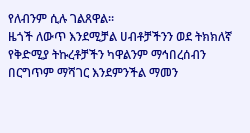የለብንም ሲሉ ገልጸዋል።
ዜጎች ለውጥ እንደሚቻል ሀብቶቻችንን ወደ ትክክለኛ የቅድሚያ ትኩረቶቻችን ካዋልንም ማኅበረሰብን በርግጥም ማሻገር እንደምንችል ማመን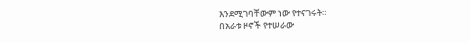እንደሚገባቸውም ነው የተናገሩት።
በአራቱ ዞኖች የተሠራው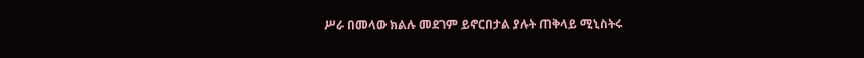ሥራ በመላው ክልሉ መደገም ይኖርበታል ያሉት ጠቅላይ ሚኒስትሩ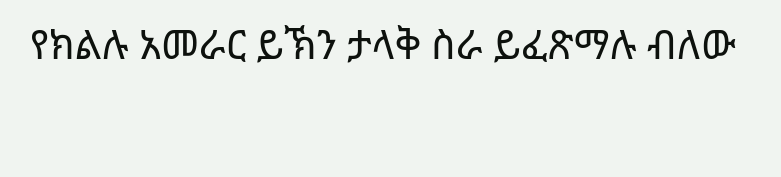የክልሉ አመራር ይኽን ታላቅ ስራ ይፈጽማሉ ብለው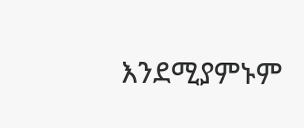እንደሚያምኑም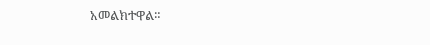አመልክተዋል።